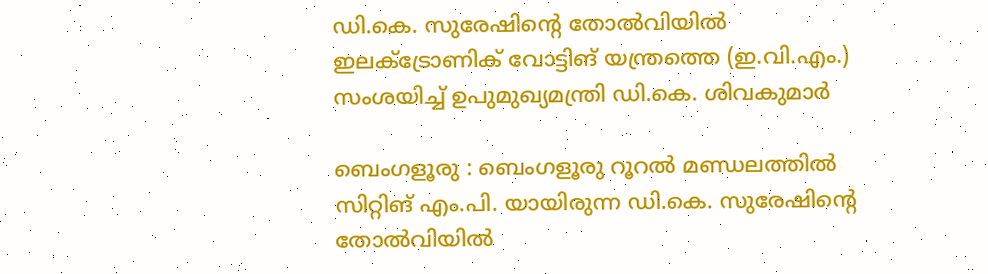ഡി.കെ. സുരേഷിന്റെ തോൽവിയിൽ ഇലക്ട്രോണിക് വോട്ടിങ് യന്ത്രത്തെ (ഇ.വി.എം.) സംശയിച്ച് ഉപുമുഖ്യമന്ത്രി ഡി.കെ. ശിവകുമാർ

ബെംഗളൂരു : ബെംഗളൂരു റൂറൽ മണ്ഡലത്തിൽ സിറ്റിങ് എം.പി. യായിരുന്ന ഡി.കെ. സുരേഷിന്റെ തോൽവിയിൽ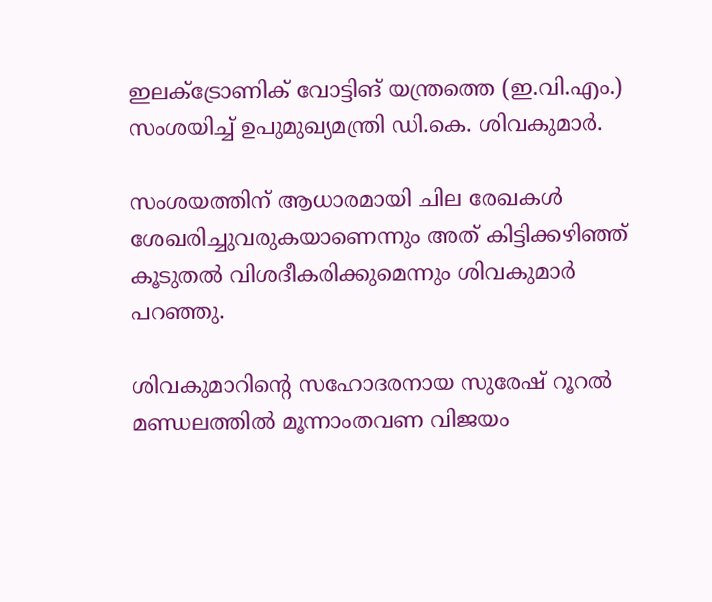ഇലക്ട്രോണിക് വോട്ടിങ് യന്ത്രത്തെ (ഇ.വി.എം.) സംശയിച്ച് ഉപുമുഖ്യമന്ത്രി ഡി.കെ. ശിവകുമാർ.

സംശയത്തിന് ആധാരമായി ചില രേഖകൾ ശേഖരിച്ചുവരുകയാണെന്നും അത് കിട്ടിക്കഴിഞ്ഞ് കൂടുതൽ വിശദീകരിക്കുമെന്നും ശിവകുമാർ പറഞ്ഞു.

ശിവകുമാറിന്റെ സഹോദരനായ സുരേഷ് റൂറൽ മണ്ഡലത്തിൽ മൂന്നാംതവണ വിജയം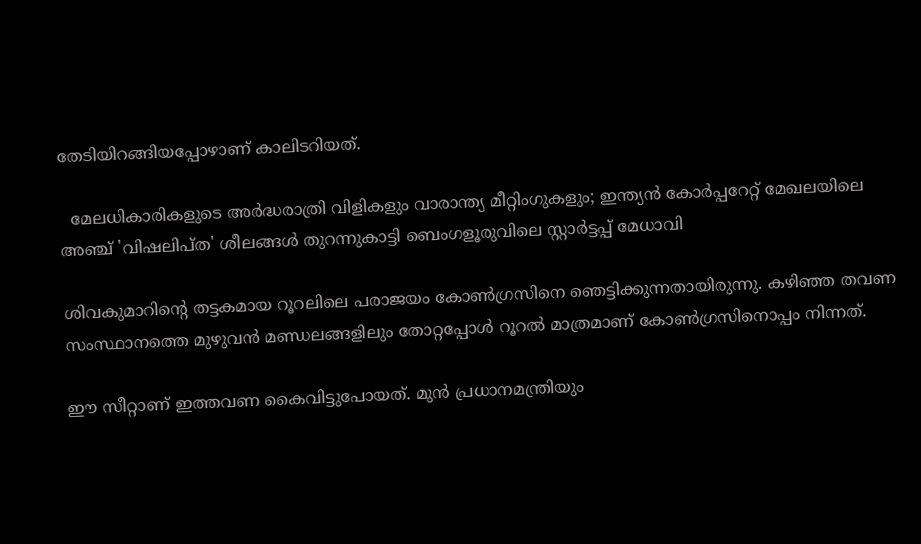തേടിയിറങ്ങിയപ്പോഴാണ് കാലിടറിയത്.

  മേലധികാരികളുടെ അർദ്ധരാത്രി വിളികളും വാരാന്ത്യ മീറ്റിംഗുകളും; ഇന്ത്യൻ കോർപ്പറേറ്റ് മേഖലയിലെ അഞ്ച് 'വിഷലിപ്ത' ശീലങ്ങൾ തുറന്നുകാട്ടി ബെംഗളൂരുവിലെ സ്റ്റാർട്ടപ്പ് മേധാവി

ശിവകുമാറിന്റെ തട്ടകമായ റൂറലിലെ പരാജയം കോൺഗ്രസിനെ ഞെട്ടിക്കുന്നതായിരുന്നു. കഴിഞ്ഞ തവണ സംസ്ഥാനത്തെ മുഴുവൻ മണ്ഡലങ്ങളിലും തോറ്റപ്പോൾ റൂറൽ മാത്രമാണ് കോൺഗ്രസിനൊപ്പം നിന്നത്.

ഈ സീറ്റാണ് ഇത്തവണ കൈവിട്ടുപോയത്. മുൻ പ്രധാനമന്ത്രിയും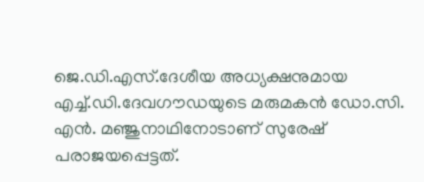ജെ.ഡി.എസ്.ദേശീയ അധ്യക്ഷനുമായ എച്ച്.ഡി.ദേവഗൗഡയുടെ മരുമകൻ ഡോ.സി. എൻ. മഞ്ജുനാഥിനോടാണ് സുരേഷ് പരാജയപ്പെട്ടത്.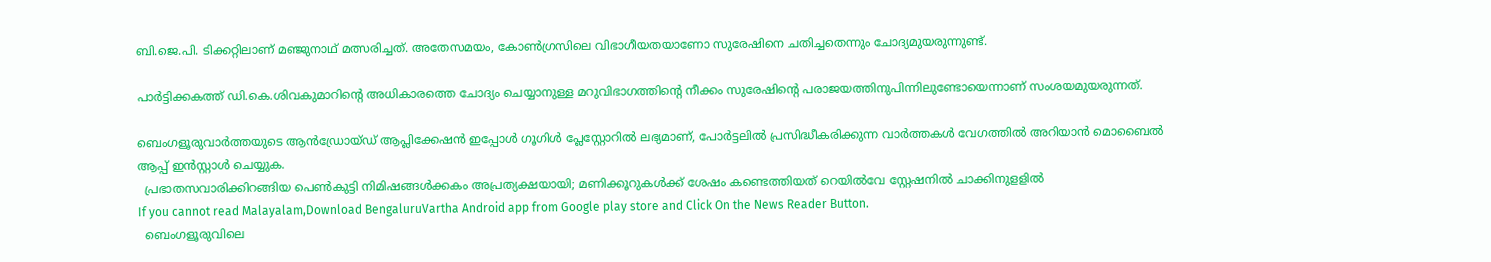ബി.ജെ.പി. ടിക്കറ്റിലാണ് മഞ്ജുനാഥ് മത്സരിച്ചത്. അതേസമയം, കോൺഗ്രസിലെ വിഭാഗീയതയാണോ സുരേഷിനെ ചതിച്ചതെന്നും ചോദ്യമുയരുന്നുണ്ട്.

പാർട്ടിക്കകത്ത് ഡി.കെ.ശിവകുമാറിന്റെ അധികാരത്തെ ചോദ്യം ചെയ്യാനുള്ള മറുവിഭാഗത്തിന്റെ നീക്കം സുരേഷിന്റെ പരാജയത്തിനുപിന്നിലുണ്ടോയെന്നാണ് സംശയമുയരുന്നത്.

ബെംഗളൂരുവാർത്തയുടെ ആൻഡ്രോയ്ഡ് ആപ്ലിക്കേഷൻ ഇപ്പോൾ ഗൂഗിൾ പ്ലേസ്റ്റോറിൽ ലഭ്യമാണ്, പോർട്ടലിൽ പ്രസിദ്ധീകരിക്കുന്ന വാർത്തകൾ വേഗത്തിൽ അറിയാൻ മൊബൈൽ ആപ്പ് ഇൻസ്റ്റാൾ ചെയ്യുക.
  പ്രഭാതസവാരിക്കിറങ്ങിയ പെൺകുട്ടി നിമിഷങ്ങൾക്കകം അപ്രത്യക്ഷയായി; മണിക്കൂറുകൾക്ക് ശേഷം കണ്ടെത്തിയത് റെയിൽവേ സ്റ്റേഷനിൽ ചാക്കിനുളളിൽ
If you cannot read Malayalam,Download BengaluruVartha Android app from Google play store and Click On the News Reader Button.
  ബെംഗളൂരുവിലെ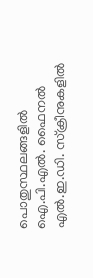പൊതുസ്ഥലങ്ങളിൽ ഐ.പി.എൽ. ഫൈനൽ എൽ.ഇ.ഡി. സ്‌ക്രീനുകളിൽ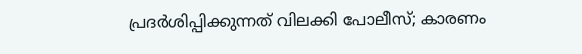പ്രദർശിപ്പിക്കുന്നത് വിലക്കി പോലീസ്; കാരണം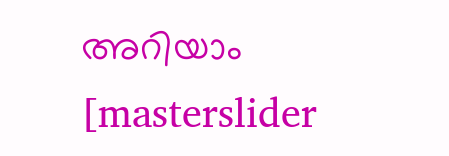അറിയാം
[masterslider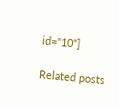id="10"]

Related posts